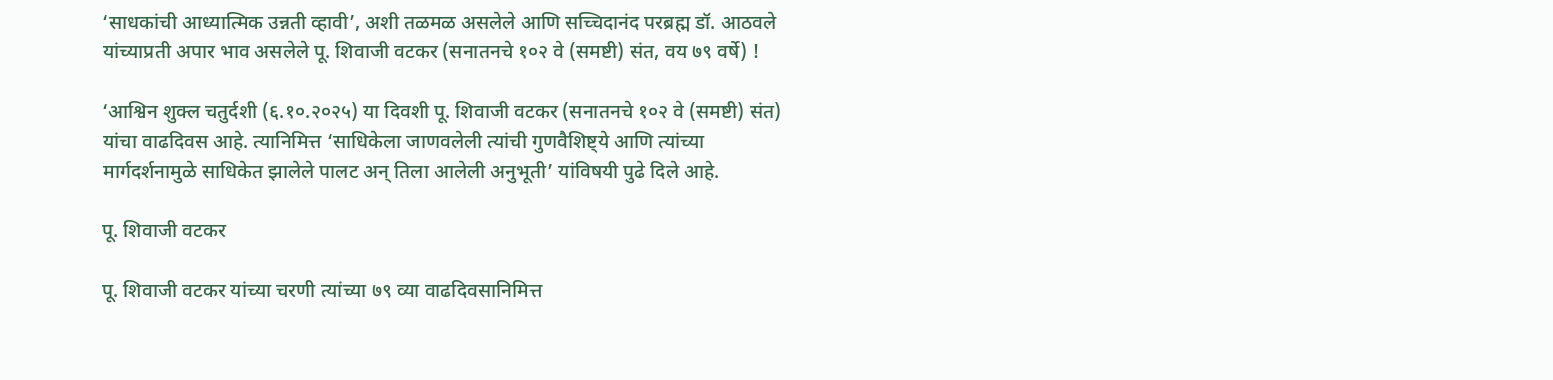‘साधकांची आध्यात्मिक उन्नती व्हावी’, अशी तळमळ असलेले आणि सच्चिदानंद परब्रह्म डॉ. आठवले यांच्याप्रती अपार भाव असलेले पू. शिवाजी वटकर (सनातनचे १०२ वे (समष्टी) संत, वय ७९ वर्षे) !

‘आश्विन शुक्ल चतुर्दशी (६.१०.२०२५) या दिवशी पू. शिवाजी वटकर (सनातनचे १०२ वे (समष्टी) संत) यांचा वाढदिवस आहे. त्यानिमित्त ‘साधिकेला जाणवलेली त्यांची गुणवैशिष्ट्ये आणि त्यांच्या मार्गदर्शनामुळे साधिकेत झालेले पालट अन् तिला आलेली अनुभूती’ यांविषयी पुढे दिले आहे.

पू. शिवाजी वटकर

पू. शिवाजी वटकर यांच्या चरणी त्यांच्या ७९ व्या वाढदिवसानिमित्त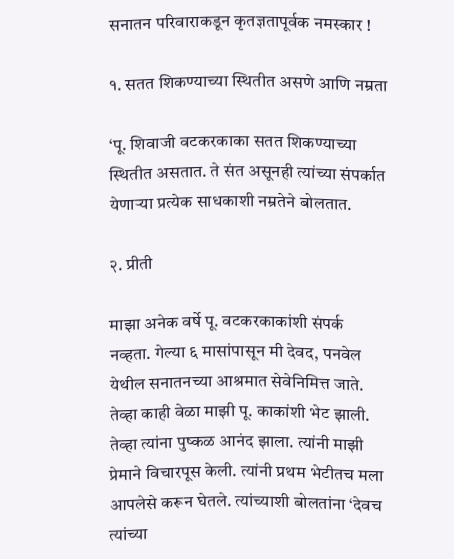सनातन परिवाराकडून कृतज्ञतापूर्वक नमस्कार !

१. सतत शिकण्याच्या स्थितीत असणे आणि नम्रता

‘पू. शिवाजी वटकरकाका सतत शिकण्याच्या स्थितीत असतात. ते संत असूनही त्यांच्या संपर्कात येणार्‍या प्रत्येक साधकाशी नम्रतेने बोलतात.

२. प्रीती

माझा अनेक वर्षे पू. वटकरकाकांशी संपर्क नव्हता. गेल्या ६ मासांपासून मी देवद, पनवेल येथील सनातनच्या आश्रमात सेवेनिमित्त जाते. तेव्हा काही वेळा माझी पू. काकांशी भेट झाली. तेव्हा त्यांना पुष्कळ आनंद झाला. त्यांनी माझी प्रेमाने विचारपूस केली. त्यांनी प्रथम भेटीतच मला आपलेसे करून घेतले. त्यांच्याशी बोलतांना ‘देवच त्यांच्या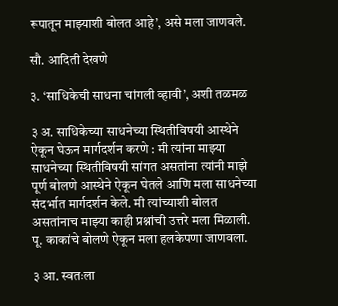रूपातून माझ्याशी बोलत आहे’, असे मला जाणवले.

सौ. आदिती देखणे

३. ‘साधिकेची साधना चांगली व्हावी’, अशी तळमळ

३ अ. साधिकेच्या साधनेच्या स्थितीविषयी आस्थेने ऐकून घेऊन मार्गदर्शन करणे : मी त्यांना माझ्या साधनेच्या स्थितीविषयी सांगत असतांना त्यांनी माझे पूर्ण बोलणे आस्थेने ऐकून घेतले आणि मला साधनेच्या संदर्भात मार्गदर्शन केले. मी त्यांच्याशी बोलत असतांनाच माझ्या काही प्रश्नांची उत्तरे मला मिळाली. पू. काकांचे बोलणे ऐकून मला हलकेपणा जाणवला.

३ आ. स्वतःला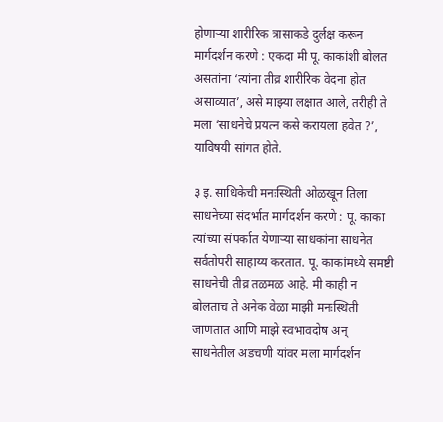होणार्‍या शारीरिक त्रासाकडे दुर्लक्ष करून मार्गदर्शन करणे : एकदा मी पू. काकांशी बोलत असतांना ‘त्यांना तीव्र शारीरिक वेदना होत असाव्यात’, असे माझ्या लक्षात आले, तरीही ते मला ‘साधनेचे प्रयत्न कसे करायला हवेत ?’, याविषयी सांगत होते.

३ इ. साधिकेची मनःस्थिती ओळखून तिला साधनेच्या संदर्भात मार्गदर्शन करणे : पू. काका त्यांच्या संपर्कात येणार्‍या साधकांना साधनेत सर्वतोपरी साहाय्य करतात. पू. काकांमध्ये समष्टी साधनेची तीव्र तळमळ आहे. मी काही न बोलताच ते अनेक वेळा माझी मनःस्थिती जाणतात आणि माझे स्वभावदोष अन् साधनेतील अडचणी यांवर मला मार्गदर्शन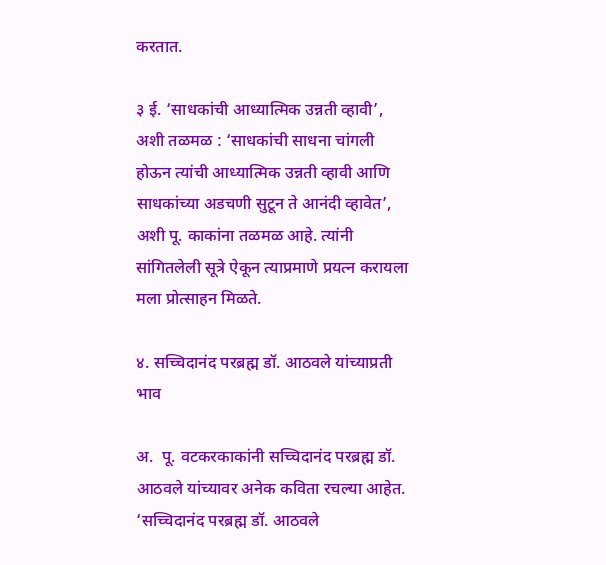करतात.

३ ई. ‘साधकांची आध्यात्मिक उन्नती व्हावी’, अशी तळमळ : ‘साधकांची साधना चांगली होऊन त्यांची आध्यात्मिक उन्नती व्हावी आणि साधकांच्या अडचणी सुटून ते आनंदी व्हावेत’, अशी पू. काकांना तळमळ आहे. त्यांनी सांगितलेली सूत्रे ऐकून त्याप्रमाणे प्रयत्न करायला मला प्रोत्साहन मिळते.

४. सच्चिदानंद परब्रह्म डॉ. आठवले यांच्याप्रती भाव

अ.  पू. वटकरकाकांनी सच्चिदानंद परब्रह्म डॉ. आठवले यांच्यावर अनेक कविता रचल्या आहेत. ‘सच्चिदानंद परब्रह्म डॉ. आठवले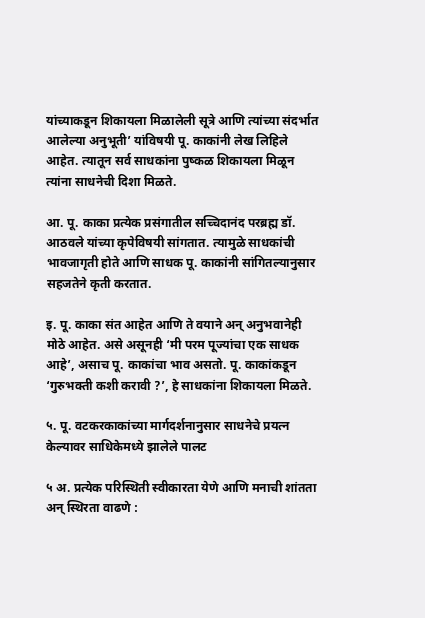यांच्याकडून शिकायला मिळालेली सूत्रे आणि त्यांच्या संदर्भात आलेल्या अनुभूती’ यांविषयी पू. काकांनी लेख लिहिले आहेत. त्यातून सर्व साधकांना पुष्कळ शिकायला मिळून त्यांना साधनेची दिशा मिळते.

आ. पू. काका प्रत्येक प्रसंगातील सच्चिदानंद परब्रह्म डॉ. आठवले यांच्या कृपेविषयी सांगतात. त्यामुळे साधकांची भावजागृती होते आणि साधक पू. काकांनी सांगितल्यानुसार सहजतेने कृती करतात.

इ. पू. काका संत आहेत आणि ते वयाने अन् अनुभवानेही मोठे आहेत. असे असूनही ‘मी परम पूज्यांचा एक साधक आहे’, असाच पू. काकांचा भाव असतो. पू. काकांकडून ‘गुरुभक्ती कशी करावी ?’, हे साधकांना शिकायला मिळते.

५. पू. वटकरकाकांच्या मार्गदर्शनानुसार साधनेचे प्रयत्न केल्यावर साधिकेमध्ये झालेले पालट

५ अ. प्रत्येक परिस्थिती स्वीकारता येणे आणि मनाची शांतता अन् स्थिरता वाढणे :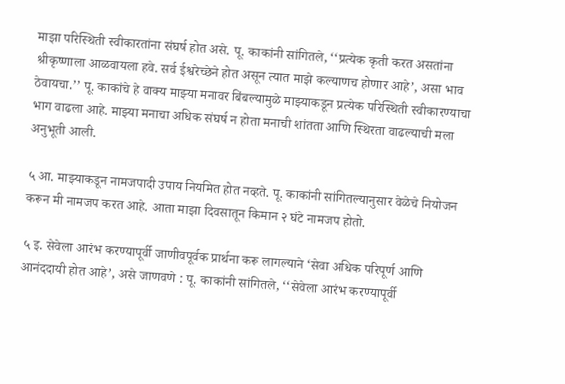माझा परिस्थिती स्वीकारतांना संघर्ष होत असे. पू. काकांनी सांगितले, ‘‘प्रत्येक कृती करत असतांना श्रीकृष्णाला आळवायला हवे. सर्व ईश्वरेच्छेने होत असून त्यात माझे कल्याणच होणार आहे’, असा भाव ठेवायचा.’’ पू. काकांचे हे वाक्य माझ्या मनावर बिंबल्यामुळे माझ्याकडून प्रत्येक परिस्थिती स्वीकारण्याचा भाग वाढला आहे. माझ्या मनाचा अधिक संघर्ष न होता मनाची शांतता आणि स्थिरता वाढल्याची मला अनुभूती आली.

५ आ. माझ्याकडून नामजपादी उपाय नियमित होत नव्हते. पू. काकांनी सांगितल्यानुसार वेळेचे नियोजन करून मी नामजप करत आहे. आता माझा दिवसातून किमान २ घंटे नामजप होतो.

५ इ. सेवेला आरंभ करण्यापूर्वी जाणीवपूर्वक प्रार्थना करू लागल्याने ‘सेवा अधिक परिपूर्ण आणि आनंददायी होत आहे’, असे जाणवणे : पू. काकांनी सांगितले, ‘‘सेवेला आरंभ करण्यापूर्वी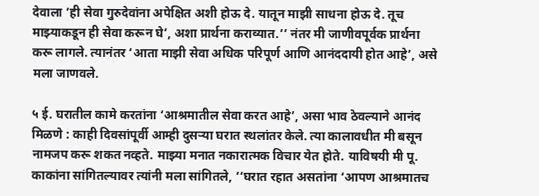देवाला ‘ही सेवा गुरुदेवांना अपेक्षित अशी होऊ दे. यातून माझी साधना होऊ दे. तूच माझ्याकडून ही सेवा करून घे’, अशा प्रार्थना कराव्यात.’’ नंतर मी जाणीवपूर्वक प्रार्थना करू लागले. त्यानंतर ‘आता माझी सेवा अधिक परिपूर्ण आणि आनंददायी होत आहे’, असे मला जाणवले.

५ ई. घरातील कामे करतांना ‘आश्रमातील सेवा करत आहे’, असा भाव ठेवल्याने आनंद मिळणे : काही दिवसांपूर्वी आम्ही दुसर्‍या घरात स्थलांतर केले. त्या कालावधीत मी बसून नामजप करू शकत नव्हते. माझ्या मनात नकारात्मक विचार येत होते. याविषयी मी पू. काकांना सांगितल्यावर त्यांनी मला सांगितले, ‘‘घरात रहात असतांना ‘आपण आश्रमातच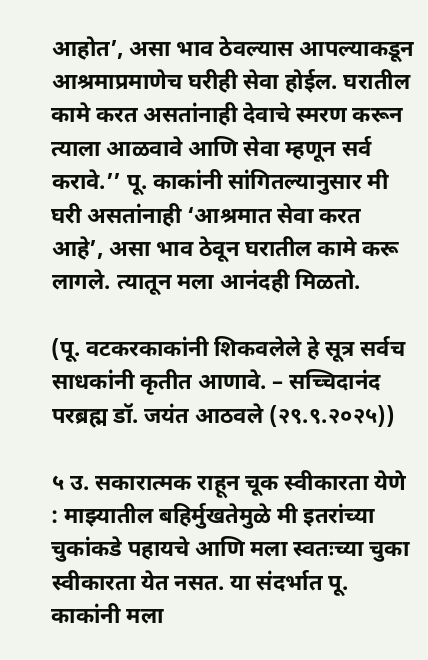आहोत’, असा भाव ठेवल्यास आपल्याकडून आश्रमाप्रमाणेच घरीही सेवा होईल. घरातील कामे करत असतांनाही देवाचे स्मरण करून त्याला आळवावे आणि सेवा म्हणून सर्व करावे.’’ पू. काकांनी सांगितल्यानुसार मी घरी असतांनाही ‘आश्रमात सेवा करत आहे’, असा भाव ठेवून घरातील कामे करू लागले. त्यातून मला आनंदही मिळतो.

(पू. वटकरकाकांनी शिकवलेले हे सूत्र सर्वच साधकांनी कृतीत आणावे. – सच्चिदानंद परब्रह्म डॉ. जयंत आठवले (२९.९.२०२५))

५ उ. सकारात्मक राहून चूक स्वीकारता येणे : माझ्यातील बहिर्मुखतेमुळे मी इतरांच्या चुकांकडे पहायचे आणि मला स्वतःच्या चुका स्वीकारता येत नसत. या संदर्भात पू. काकांनी मला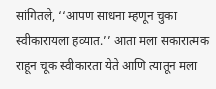सांगितले, ‘‘आपण साधना म्हणून चुका स्वीकारायला हव्यात.’’ आता मला सकारात्मक राहून चूक स्वीकारता येते आणि त्यातून मला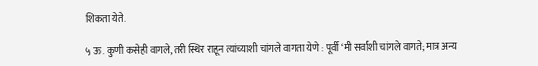शिकता येते.

५ ऊ. कुणी कसेही वागले, तरी स्थिर राहून त्यांच्याशी चांगले वागता येणे : पूर्वी ‘मी सर्वांशी चांगले वागते; मात्र अन्य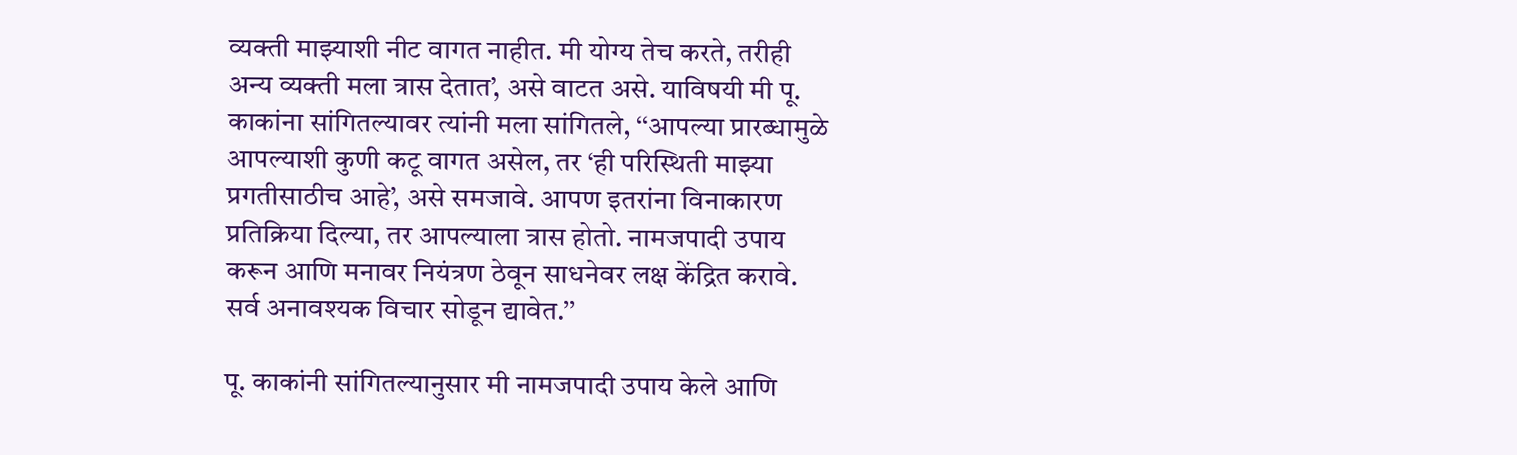व्यक्ती माझ्याशी नीट वागत नाहीत. मी योग्य तेच करते, तरीही अन्य व्यक्ती मला त्रास देतात’, असे वाटत असे. याविषयी मी पू. काकांना सांगितल्यावर त्यांनी मला सांगितले, ‘‘आपल्या प्रारब्धामुळे आपल्याशी कुणी कटू वागत असेल, तर ‘ही परिस्थिती माझ्या प्रगतीसाठीच आहे’, असे समजावे. आपण इतरांना विनाकारण प्रतिक्रिया दिल्या, तर आपल्याला त्रास होतो. नामजपादी उपाय करून आणि मनावर नियंत्रण ठेवून साधनेवर लक्ष केंद्रित करावे. सर्व अनावश्यक विचार सोडून द्यावेत.’’

पू. काकांनी सांगितल्यानुसार मी नामजपादी उपाय केले आणि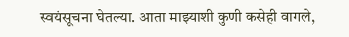स्वयंसूचना घेतल्या. आता माझ्याशी कुणी कसेही वागले,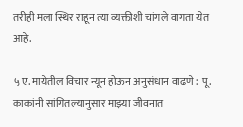तरीही मला स्थिर राहून त्या व्यक्तीशी चांगले वागता येत आहे.

५ ए. मायेतील विचार न्यून होऊन अनुसंधान वाढणे : पू. काकांनी सांगितल्यानुसार माझ्या जीवनात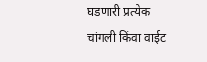घडणारी प्रत्येक चांगली किंवा वाईट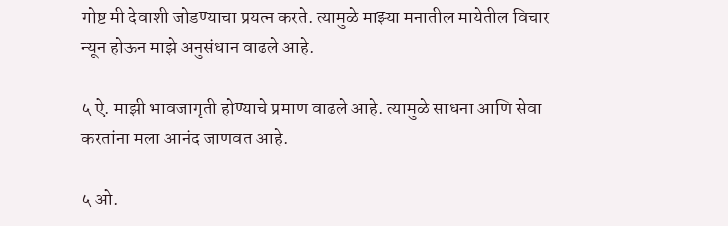गोष्ट मी देवाशी जोडण्याचा प्रयत्न करते. त्यामुळे माझ्या मनातील मायेतील विचार न्यून होऊन माझे अनुसंधान वाढले आहे.

५ ऐ. माझी भावजागृती होण्याचे प्रमाण वाढले आहे. त्यामुळे साधना आणि सेवा करतांना मला आनंद जाणवत आहे.

५ ओ.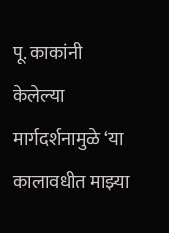पू. काकांनी केलेल्या मार्गदर्शनामुळे ‘या कालावधीत माझ्या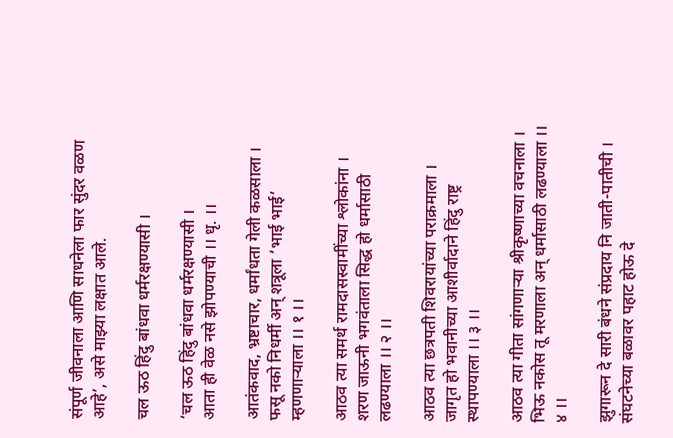संपूर्ण जीवनाला आणि साधनेला फार सुंदर वळण आहे’, असे माझ्या लक्षात आले.

चल ऊठ हिंदु बांधवा धर्मरक्षण्यासी ।

‘चल ऊठ हिंदु बांधवा धर्मरक्षण्यासी ।
आता ही वेळ नसे झोपण्याची ।। धृ. ।।

आतंकवाद, भ्रष्टाचार, धर्मांधता गेली कळसाला ।
फसू नको निधर्मी अन् शत्रूला ‘भाई भाई’ म्हणणार्‍याला ।। १ ।।

आठव त्या समर्थ रामदासस्वामींच्या श्लोकांना ।
शरण जाऊनी भगवंताला सिद्ध हो धर्मासाठी लढण्याला ।। २ ।।

आठव त्या छत्रपती शिवरायांच्या पराक्रमाला ।
जागृत हो भवानीच्या आशीर्वादाने हिंदु राष्ट्र स्थापण्याला ।। ३ ।।

आठव त्या गीता सांगणार्‍या श्रीकृष्णाच्या वचनाला ।
भिऊ नकोस तू मरणाला अन् धर्मासाठी लढण्याला ।। ४ ।।

झुगारून दे सारी बंधने संप्रदाय नि जाती-पातीची ।
संघटनेच्या बळावर पहाट होऊ दे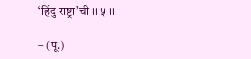‘हिंदु राष्ट्रा’ची ।। ५ ।।

– (पू.)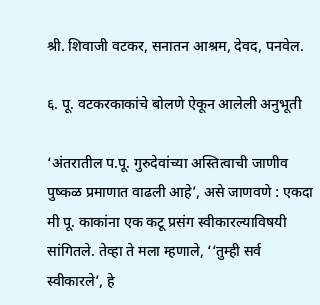श्री. शिवाजी वटकर, सनातन आश्रम, देवद, पनवेल.

६. पू. वटकरकाकांचे बोलणे ऐकून आलेली अनुभूती

‘अंतरातील प.पू. गुरुदेवांच्या अस्तित्वाची जाणीव पुष्कळ प्रमाणात वाढली आहे’, असे जाणवणे : एकदा मी पू. काकांना एक कटू प्रसंग स्वीकारल्याविषयी सांगितले. तेव्हा ते मला म्हणाले, ‘‘तुम्ही सर्व स्वीकारले’, हे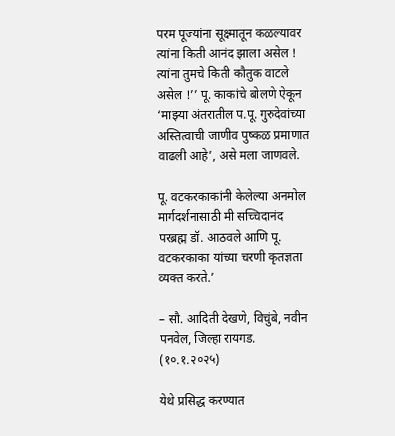परम पूज्यांना सूक्ष्मातून कळल्यावर त्यांना किती आनंद झाला असेल ! त्यांना तुमचे किती कौतुक वाटले असेल !’’ पू. काकांचे बोलणे ऐकून ‘माझ्या अंतरातील प.पू. गुरुदेवांच्या अस्तित्वाची जाणीव पुष्कळ प्रमाणात वाढली आहे’, असे मला जाणवले.

पू. वटकरकाकांनी केलेल्या अनमोल मार्गदर्शनासाठी मी सच्चिदानंद परब्रह्म डॉ. आठवले आणि पू. वटकरकाका यांच्या चरणी कृतज्ञता व्यक्त करते.’

– सौ. आदिती देखणे, विचुंबे, नवीन पनवेल, जिल्हा रायगड. (१०.१.२०२५)

येथे प्रसिद्ध करण्यात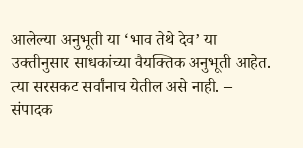आलेल्या अनुभूती या ‘भाव तेथे देव’ या उक्तीनुसार साधकांच्या वैयक्तिक अनुभूती आहेत. त्या सरसकट सर्वांनाच येतील असे नाही. – संपादक